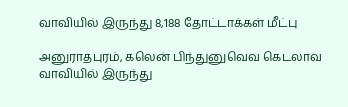வாவியில் இருந்து 8,188 தோட்டாக்கள் மீட்பு

அனுராதபுரம், கலென் பிந்துனுவெவ கெடலாவ வாவியில் இருந்து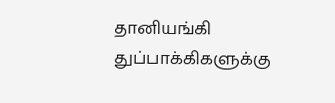தானியங்கி துப்பாக்கிகளுக்கு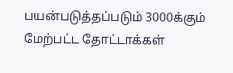பயன்படுத்தப்படும் 3000க்கும் மேற்பட்ட தோட்டாக்கள்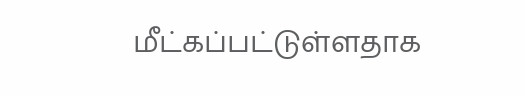மீட்கப்பட்டுள்ளதாக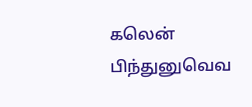கலென் பிந்துனுவெவ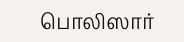பொலிஸார்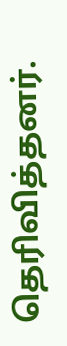தெரிவித்தனர்.